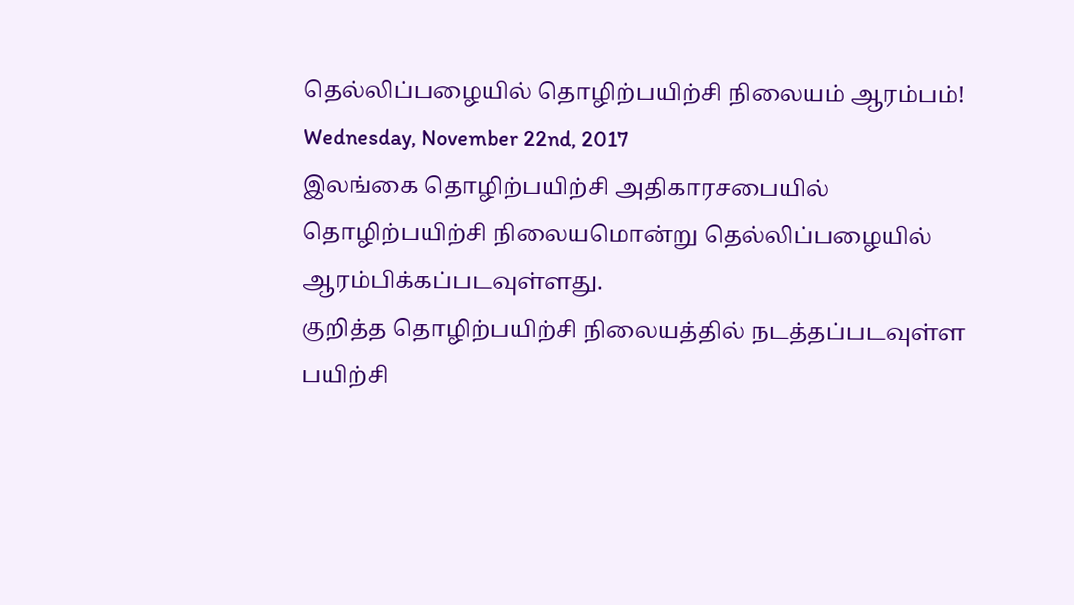தெல்லிப்பழையில் தொழிற்பயிற்சி நிலையம் ஆரம்பம்!
Wednesday, November 22nd, 2017
இலங்கை தொழிற்பயிற்சி அதிகாரசபையில் தொழிற்பயிற்சி நிலையமொன்று தெல்லிப்பழையில் ஆரம்பிக்கப்படவுள்ளது.
குறித்த தொழிற்பயிற்சி நிலையத்தில் நடத்தப்படவுள்ள பயிற்சி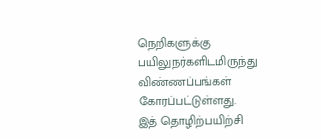நெறிகளுக்கு பயிலுநர்களிடமிருந்து விண்ணப்பங்கள் கோரப்பட்டுள்ளது.
இத் தொழிற்பயிற்சி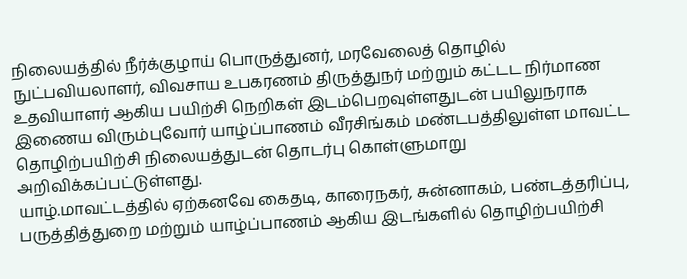நிலையத்தில் நீர்க்குழாய் பொருத்துனர், மரவேலைத் தொழில் நுட்பவியலாளர், விவசாய உபகரணம் திருத்துநர் மற்றும் கட்டட நிர்மாண உதவியாளர் ஆகிய பயிற்சி நெறிகள் இடம்பெறவுள்ளதுடன் பயிலுநராக இணைய விரும்புவோர் யாழ்ப்பாணம் வீரசிங்கம் மண்டபத்திலுள்ள மாவட்ட தொழிற்பயிற்சி நிலையத்துடன் தொடர்பு கொள்ளுமாறு அறிவிக்கப்பட்டுள்ளது.
யாழ்.மாவட்டத்தில் ஏற்கனவே கைதடி, காரைநகர், சுன்னாகம், பண்டத்தரிப்பு, பருத்தித்துறை மற்றும் யாழ்ப்பாணம் ஆகிய இடங்களில் தொழிற்பயிற்சி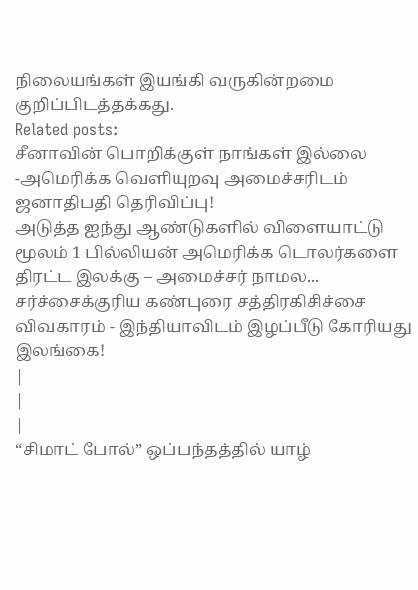நிலையங்கள் இயங்கி வருகின்றமை குறிப்பிடத்தக்கது.
Related posts:
சீனாவின் பொறிக்குள் நாங்கள் இல்லை -அமெரிக்க வெளியுறவு அமைச்சரிடம் ஜனாதிபதி தெரிவிப்பு!
அடுத்த ஐந்து ஆண்டுகளில் விளையாட்டு மூலம் 1 பில்லியன் அமெரிக்க டொலர்களை திரட்ட இலக்கு – அமைச்சர் நாமல...
சர்ச்சைக்குரிய கண்புரை சத்திரகிசிச்சை விவகாரம் - இந்தியாவிடம் இழப்பீடு கோரியது இலங்கை!
|
|
|
“சிமாட் போல்” ஒப்பந்தத்தில் யாழ்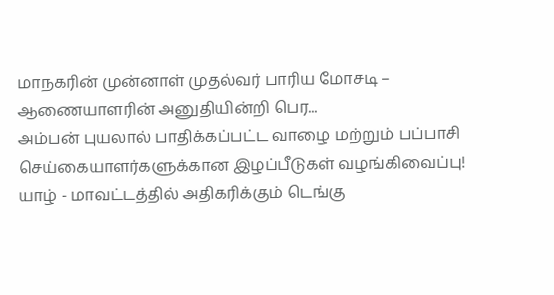மாநகரின் முன்னாள் முதல்வர் பாரிய மோசடி – ஆணையாளரின் அனுதியின்றி பெர...
அம்பன் புயலால் பாதிக்கப்பட்ட வாழை மற்றும் பப்பாசி செய்கையாளர்களுக்கான இழப்பீடுகள் வழங்கிவைப்பு!
யாழ் - மாவட்டத்தில் அதிகரிக்கும் டெங்கு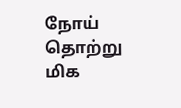நோய் தொற்று மிக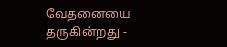வேதனையை தருகின்றது -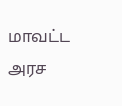மாவட்ட அரச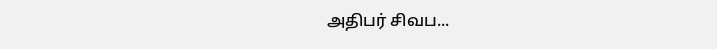அதிபர் சிவப...